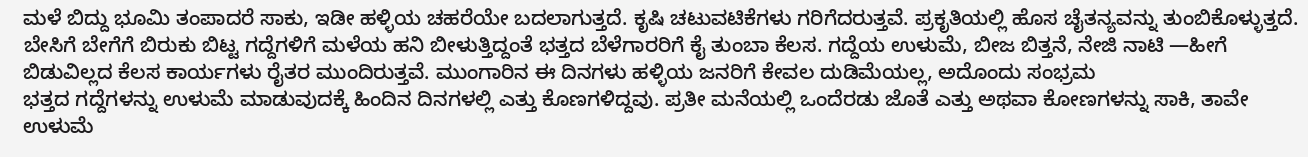ಮಳೆ ಬಿದ್ದು ಭೂಮಿ ತಂಪಾದರೆ ಸಾಕು, ಇಡೀ ಹಳ್ಳಿಯ ಚಹರೆಯೇ ಬದಲಾಗುತ್ತದೆ. ಕೃಷಿ ಚಟುವಟಿಕೆಗಳು ಗರಿಗೆದರುತ್ತವೆ. ಪ್ರಕೃತಿಯಲ್ಲಿ ಹೊಸ ಚೈತನ್ಯವನ್ನು ತುಂಬಿಕೊಳ್ಳುತ್ತದೆ.
ಬೇಸಿಗೆ ಬೇಗೆಗೆ ಬಿರುಕು ಬಿಟ್ಟ ಗದ್ದೆಗಳಿಗೆ ಮಳೆಯ ಹನಿ ಬೀಳುತ್ತಿದ್ದಂತೆ ಭತ್ತದ ಬೆಳೆಗಾರರಿಗೆ ಕೈ ತುಂಬಾ ಕೆಲಸ. ಗದ್ದೆಯ ಉಳುಮೆ, ಬೀಜ ಬಿತ್ತನೆ, ನೇಜಿ ನಾಟಿ —ಹೀಗೆ ಬಿಡುವಿಲ್ಲದ ಕೆಲಸ ಕಾರ್ಯಗಳು ರೈತರ ಮುಂದಿರುತ್ತವೆ. ಮುಂಗಾರಿನ ಈ ದಿನಗಳು ಹಳ್ಳಿಯ ಜನರಿಗೆ ಕೇವಲ ದುಡಿಮೆಯಲ್ಲ, ಅದೊಂದು ಸಂಭ್ರಮ
ಭತ್ತದ ಗದ್ದೆಗಳನ್ನು ಉಳುಮೆ ಮಾಡುವುದಕ್ಕೆ ಹಿಂದಿನ ದಿನಗಳಲ್ಲಿ ಎತ್ತು ಕೊಣಗಳಿದ್ದವು. ಪ್ರತೀ ಮನೆಯಲ್ಲಿ ಒಂದೆರಡು ಜೊತೆ ಎತ್ತು ಅಥವಾ ಕೋಣಗಳನ್ನು ಸಾಕಿ, ತಾವೇ ಉಳುಮೆ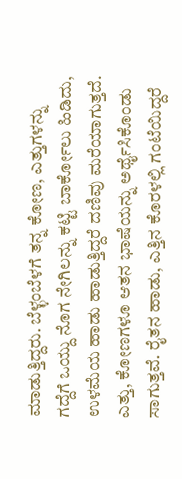ಮಾಡುತ್ತಿದ್ದರು. ಬೆಳ್ಳಂಬೆಳಗೆ ತನ್ನ ಕೋಣ, ಎತ್ತುಗಳನ್ನು ಗದ್ದೆಗೆ ಒಯ್ದು ನೊಗ ನೇಗಿಲನ್ನು ಕಟ್ಟಿ ಬಾರ್ಕೋಲು ಹಿಡಿದು, ಉಳಮೆಯ ಹಾಡು ಹಾಡುತ್ತಿದ್ದರೆ ದಣಿವು ಮರೆಯಾಗುತ್ತದೆ. ಎತ್ತು, ಕೋಣಗಳೂ ಆತನ ಭಾಷೆಯನ್ನು ಅರ್ಥೈಸಿಕೊಂಡು ಸಾಗುತ್ತವೆ. ರೈತನ ಹಾಡು, ಎತ್ತಿನ ಕೊರಳಲ್ಲಿ ಗಂಟೆಯಿದ್ದರೆ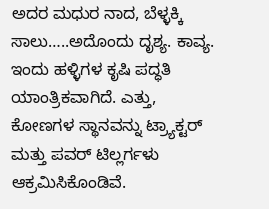ಅದರ ಮಧುರ ನಾದ, ಬೆಳ್ಳಕ್ಕಿ ಸಾಲು…..ಅದೊಂದು ದೃಶ್ಯ. ಕಾವ್ಯ.
ಇಂದು ಹಳ್ಳಿಗಳ ಕೃಷಿ ಪದ್ಧತಿ ಯಾಂತ್ರಿಕವಾಗಿದೆ. ಎತ್ತು, ಕೋಣಗಳ ಸ್ಥಾನವನ್ನು ಟ್ರ್ಯಾಕ್ಟರ್ ಮತ್ತು ಪವರ್ ಟಿಲ್ಲರ್ಗಳು ಆಕ್ರಮಿಸಿಕೊಂಡಿವೆ.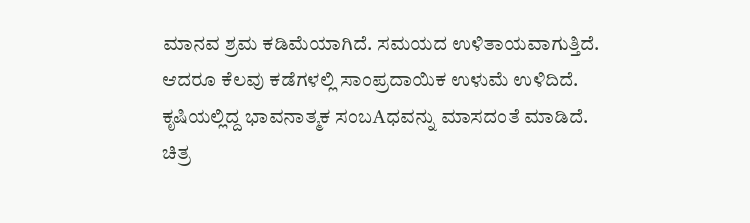ಮಾನವ ಶ್ರಮ ಕಡಿಮೆಯಾಗಿದೆ. ಸಮಯದ ಉಳಿತಾಯವಾಗುತ್ತಿದೆ. ಆದರೂ ಕೆಲವು ಕಡೆಗಳಲ್ಲಿ ಸಾಂಪ್ರದಾಯಿಕ ಉಳುಮೆ ಉಳಿದಿದೆ. ಕೃಷಿಯಲ್ಲಿದ್ದ ಭಾವನಾತ್ಮಕ ಸಂಬAಧವನ್ನು ಮಾಸದಂತೆ ಮಾಡಿದೆ.
ಚಿತ್ರ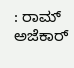: ರಾಮ್ ಅಜೆಕಾರ್